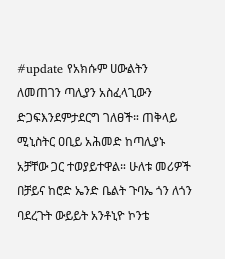#update የአክሱም ሀውልትን ለመጠገን ጣሊያን አስፈላጊውን ድጋፍእንደምታደርግ ገለፀች። ጠቅላይ ሚኒስትር ዐቢይ አሕመድ ከጣሊያኑ አቻቸው ጋር ተወያይተዋል። ሁለቱ መሪዎች በቻይና ከሮድ ኤንድ ቤልት ጉባኤ ጎን ለጎን ባደረጉት ውይይት አንቶኒዮ ኮንቴ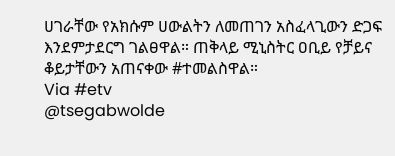ሀገራቸው የአክሱም ሀውልትን ለመጠገን አስፈላጊውን ድጋፍ እንደምታደርግ ገልፀዋል። ጠቅላይ ሚኒስትር ዐቢይ የቻይና ቆይታቸውን አጠናቀው #ተመልስዋል።
Via #etv
@tsegabwolde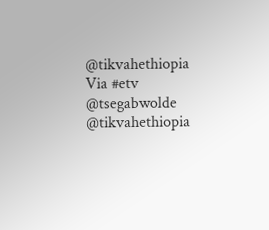@tikvahethiopia
Via #etv
@tsegabwolde @tikvahethiopia